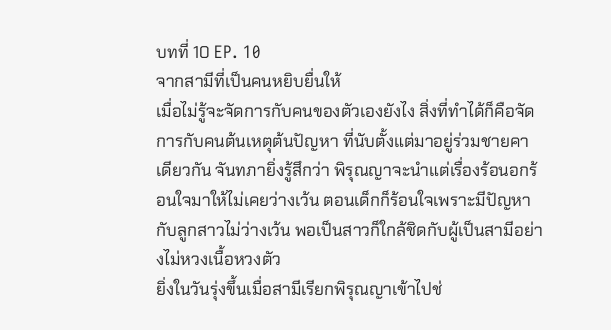บทที่ 10 EP. 10
จากสามีที่เป็นคนหยิบยื่นให้
เมื่อไม่รู้จะจัดการกับคนของตัวเองยังไง สิ่งที่ทำได้ก็คือจัดการกับคนต้นเหตุต้นปัญหา ที่นับตั้งแต่มาอยู่ร่วมชายคาเดียวกัน จันทภายิ่งรู้สึกว่า พิรุณญาจะนำแต่เรื่องร้อนอกร้อนใจมาให้ไม่เคยว่างเว้น ตอนเด็กก็ร้อนใจเพราะมีปัญหากับลูกสาวไม่ว่างเว้น พอเป็นสาวก็ใกล้ชิดกับผู้เป็นสามีอย่างไม่หวงเนื้อหวงตัว
ยิ่งในวันรุ่งขึ้นเมื่อสามีเรียกพิรุณญาเข้าไปช่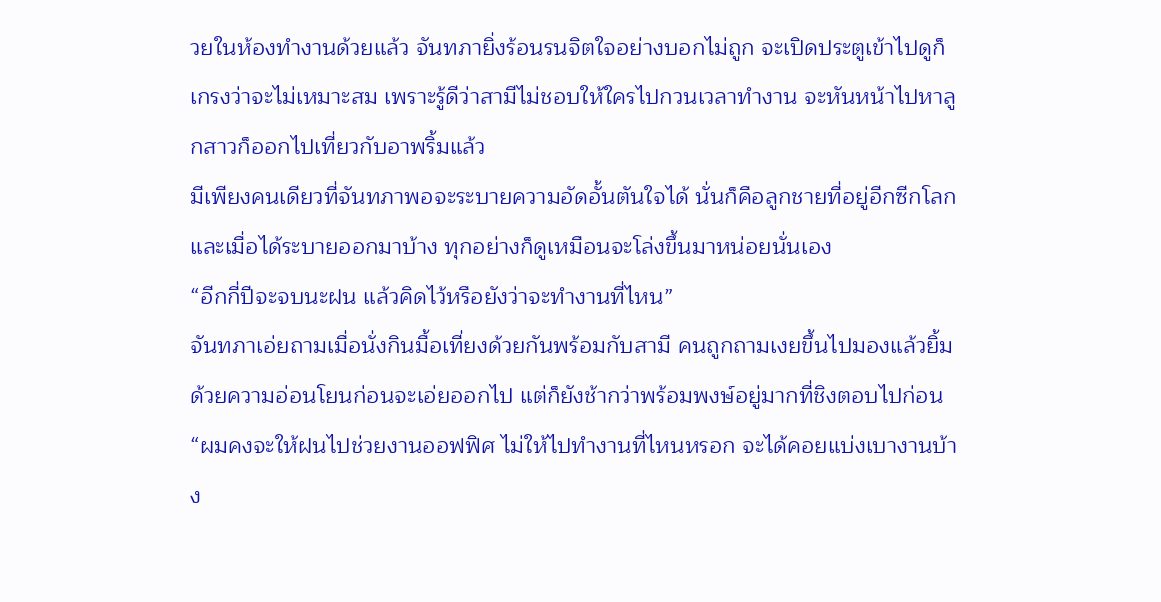วยในห้องทำงานด้วยแล้ว จันทภายิ่งร้อนรนจิตใจอย่างบอกไม่ถูก จะเปิดประตูเข้าไปดูก็เกรงว่าจะไม่เหมาะสม เพราะรู้ดีว่าสามีไม่ชอบให้ใครไปกวนเวลาทำงาน จะหันหน้าไปหาลูกสาวก็ออกไปเที่ยวกับอาพริ้มแล้ว
มีเพียงคนเดียวที่จันทภาพอจะระบายความอัดอั้นตันใจได้ นั่นก็คือลูกชายที่อยู่อีกซีกโลก และเมื่อได้ระบายออกมาบ้าง ทุกอย่างก็ดูเหมือนจะโล่งขึ้นมาหน่อยนั่นเอง
“อีกกี่ปีจะจบนะฝน แล้วคิดไว้หรือยังว่าจะทำงานที่ไหน”
จันทภาเอ่ยถามเมื่อนั่งกินมื้อเที่ยงด้วยกันพร้อมกับสามี คนถูกถามเงยขึ้นไปมองแล้วยิ้มด้วยความอ่อนโยนก่อนจะเอ่ยออกไป แต่ก็ยังช้ากว่าพร้อมพงษ์อยู่มากที่ชิงตอบไปก่อน
“ผมคงจะให้ฝนไปช่วยงานออฟฟิศ ไม่ให้ไปทำงานที่ไหนหรอก จะได้คอยแบ่งเบางานบ้าง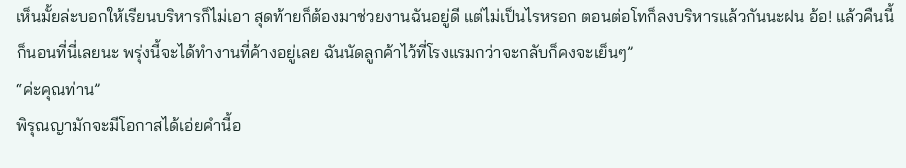เห็นมั้ยล่ะบอกให้เรียนบริหารก็ไม่เอา สุดท้ายก็ต้องมาช่วยงานฉันอยู่ดี แต่ไม่เป็นไรหรอก ตอนต่อโทก็ลงบริหารแล้วกันนะฝน อ้อ! แล้วคืนนี้ก็นอนที่นี่เลยนะ พรุ่งนี้จะได้ทำงานที่ค้างอยู่เลย ฉันนัดลูกค้าไว้ที่โรงแรมกว่าจะกลับก็คงจะเย็นๆ”
“ค่ะคุณท่าน”
พิรุณญามักจะมีโอกาสได้เอ่ยคำนี้อ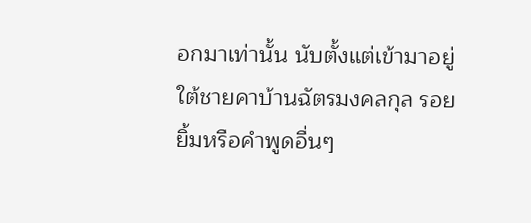อกมาเท่านั้น นับตั้งแต่เข้ามาอยู่ใต้ชายคาบ้านฉัตรมงคลกุล รอยยิ้มหรือคำพูดอื่นๆ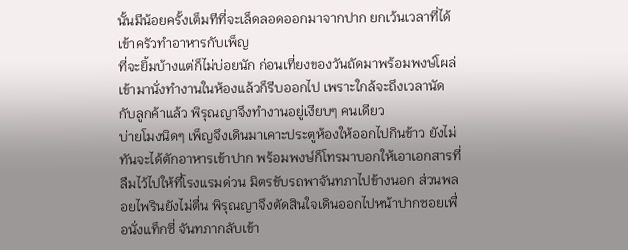นั้นมีน้อยครั้งเต็มทีที่จะเล็ดลอดออกมาจากปาก ยกเว้นเวลาที่ได้เข้าครัวทำอาหารกับเพ็ญ
ที่จะยิ้มบ้างแต่ก็ไม่บ่อยนัก ก่อนเที่ยงของวันถัดมาพร้อมพงษ์โผล่เข้ามานั่งทำงานในห้องแล้วก็รีบออกไป เพราะใกล้จะถึงเวลานัดกับลูกค้าแล้ว พิรุณญาจึงทำงานอยู่เงียบๆ คนเดียว
บ่ายโมงนิดๆ เพ็ญจึงเดินมาเคาะประตูห้องให้ออกไปกินข้าว ยังไม่ทันจะได้ตักอาหารเข้าปาก พร้อมพงษ์ก็โทรมาบอกให้เอาเอกสารที่ลืมไว้ไปให้ที่โรงแรมด่วน มิตรขับรถพาจันทภาไปข้างนอก ส่วนพลอยไพรินยังไม่ตื่น พิรุณญาจึงตัดสินใจเดินออกไปหน้าปากซอยเพื่อนั่งแท็กซี่ จันทภากลับเข้า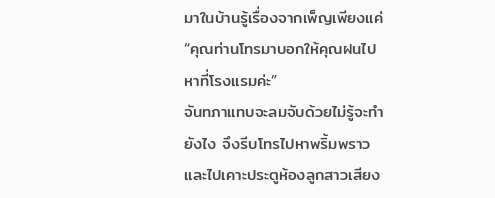มาในบ้านรู้เรื่องจากเพ็ญเพียงแค่
“คุณท่านโทรมาบอกให้คุณฝนไปหาที่โรงแรมค่ะ”
จันทภาแทบจะลมจับด้วยไม่รู้จะทำยังไง จึงรีบโทรไปหาพริ้มพราวและไปเคาะประตูห้องลูกสาวเสียง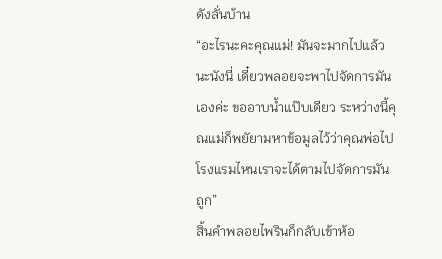ดังลั่นบ้าน
“อะไรนะคะคุณแม่! มันจะมากไปแล้วนะนังนี่ เดี๋ยวพลอยจะพาไปจัดการมันเองค่ะ ขออาบน้ำแป๊บเดียว ระหว่างนี้คุณแม่ก็พยัยามหาข้อมูลไว้ว่าคุณพ่อไปโรงแรมไหนเราจะได้ตามไปจัดการมันถูก”
สิ้นคำพลอยไพรินก็กลับเข้าห้อ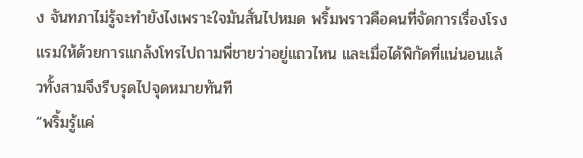ง จันทภาไม่รู้จะทำยังไงเพราะใจมันสั่นไปหมด พริ้มพราวคือคนที่จัดการเรื่องโรงแรมให้ด้วยการแกล้งโทรไปถามพี่ชายว่าอยู่แถวไหน และเมื่อได้พิกัดที่แน่นอนแล้วทั้งสามจึงรีบรุดไปจุดหมายทันที
“พริ้มรู้แค่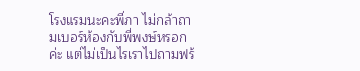โรงแรมนะคะพี่ภา ไม่กล้าถามเบอร์ห้องกับพี่พงษ์หรอกค่ะ แต่ไม่เป็นไรเราไปถามฟร้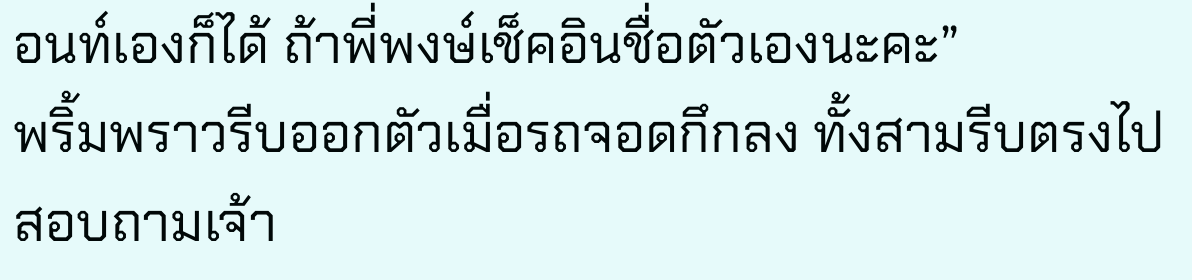อนท์เองก็ได้ ถ้าพี่พงษ์เช็คอินชื่อตัวเองนะคะ”
พริ้มพราวรีบออกตัวเมื่อรถจอดกึกลง ทั้งสามรีบตรงไปสอบถามเจ้า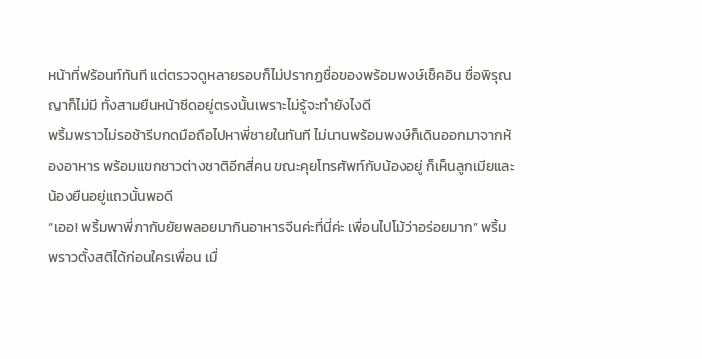หน้าที่ฟร้อนท์ทันที แต่ตรวจดูหลายรอบก็ไม่ปรากฏชื่อของพร้อมพงษ์เช็คอิน ชื่อพิรุณญาก็ไม่มี ทั้งสามยืนหน้าซีดอยู่ตรงนั้นเพราะไม่รู้จะทำยังไงดี
พริ้มพราวไม่รอช้ารีบกดมือถือไปหาพี่ชายในทันที ไม่นานพร้อมพงษ์ก็เดินออกมาจากห้องอาหาร พร้อมแขกชาวต่างชาติอีกสี่คน ขณะคุยโทรศัพท์กับน้องอยู่ ก็เห็นลูกเมียและน้องยืนอยู่แถวนั้นพอดี
“เออ! พริ้มพาพี่ภากับยัยพลอยมากินอาหารจีนค่ะที่นี่ค่ะ เพื่อนไปโม้ว่าอร่อยมาก” พริ้มพราวตั้งสติได้ก่อนใครเพื่อน เมื่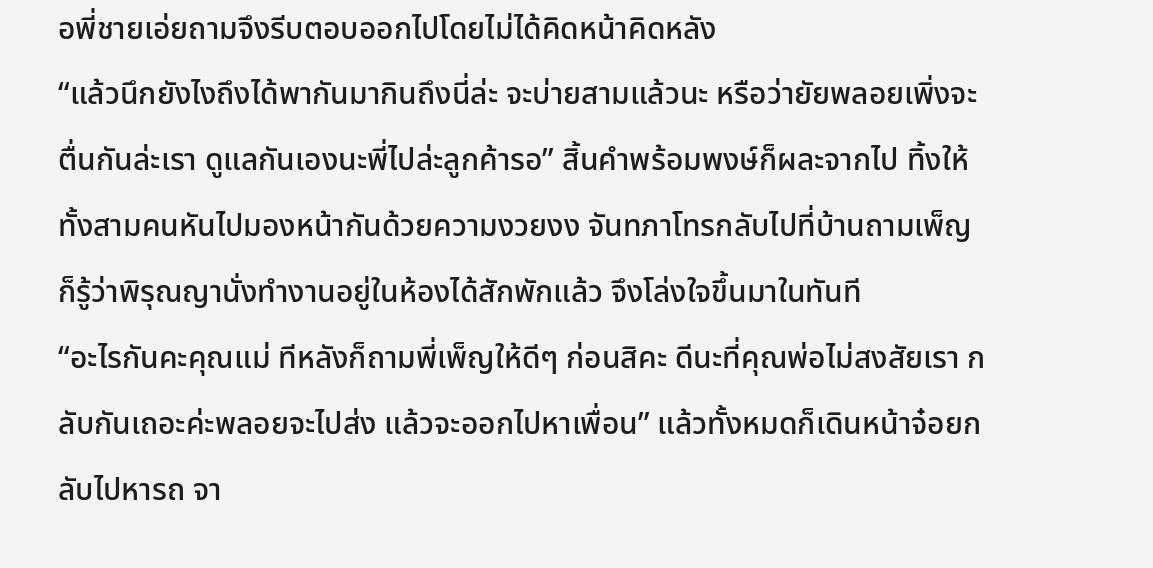อพี่ชายเอ่ยถามจึงรีบตอบออกไปโดยไม่ได้คิดหน้าคิดหลัง
“แล้วนึกยังไงถึงได้พากันมากินถึงนี่ล่ะ จะบ่ายสามแล้วนะ หรือว่ายัยพลอยเพิ่งจะตื่นกันล่ะเรา ดูแลกันเองนะพี่ไปล่ะลูกค้ารอ” สิ้นคำพร้อมพงษ์ก็ผละจากไป ทิ้งให้ทั้งสามคนหันไปมองหน้ากันด้วยความงวยงง จันทภาโทรกลับไปที่บ้านถามเพ็ญ ก็รู้ว่าพิรุณญานั่งทำงานอยู่ในห้องได้สักพักแล้ว จึงโล่งใจขึ้นมาในทันที
“อะไรกันคะคุณแม่ ทีหลังก็ถามพี่เพ็ญให้ดีๆ ก่อนสิคะ ดีนะที่คุณพ่อไม่สงสัยเรา กลับกันเถอะค่ะพลอยจะไปส่ง แล้วจะออกไปหาเพื่อน” แล้วทั้งหมดก็เดินหน้าจ๋อยกลับไปหารถ จา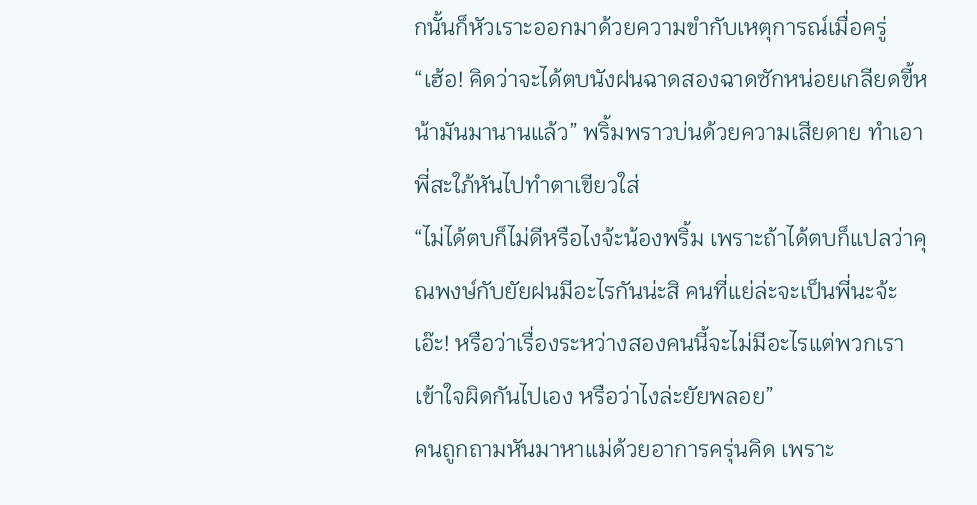กนั้นก็หัวเราะออกมาด้วยความขำกับเหตุการณ์เมื่อครู่
“เฮ้อ! คิดว่าจะได้ตบนังฝนฉาดสองฉาดซักหน่อยเกลียดขี้หน้ามันมานานแล้ว” พริ้มพราวบ่นด้วยความเสียดาย ทำเอาพี่สะใภ้หันไปทำตาเขียวใส่
“ไม่ได้ตบก็ไม่ดีหรือไงจ้ะน้องพริ้ม เพราะถ้าได้ตบก็แปลว่าคุณพงษ์กับยัยฝนมีอะไรกันน่ะสิ คนที่แย่ล่ะจะเป็นพี่นะจ้ะ เอ๊ะ! หรือว่าเรื่องระหว่างสองคนนี้จะไม่มีอะไรแต่พวกเราเข้าใจผิดกันไปเอง หรือว่าไงล่ะยัยพลอย”
คนถูกถามหันมาหาแม่ด้วยอาการครุ่นคิด เพราะ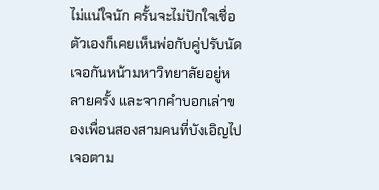ไม่แน่ใจนัก ครั้นจะไม่ปักใจเชื่อตัวเองก็เคยเห็นพ่อกับคู่ปรับนัดเจอกันหน้ามหาวิทยาลัยอยู่หลายครั้ง และจากคำบอกเล่าของเพื่อนสองสามคนที่บังเอิญไปเจอตาม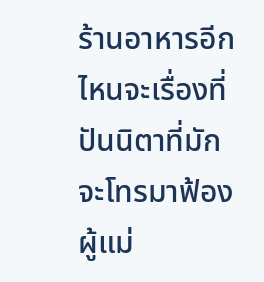ร้านอาหารอีก ไหนจะเรื่องที่ปันนิตาที่มักจะโทรมาฟ้องผู้แม่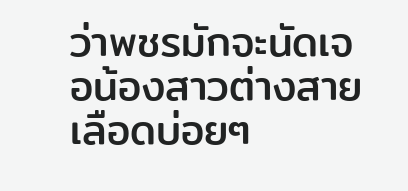ว่าพชรมักจะนัดเจอน้องสาวต่างสายเลือดบ่อยๆ